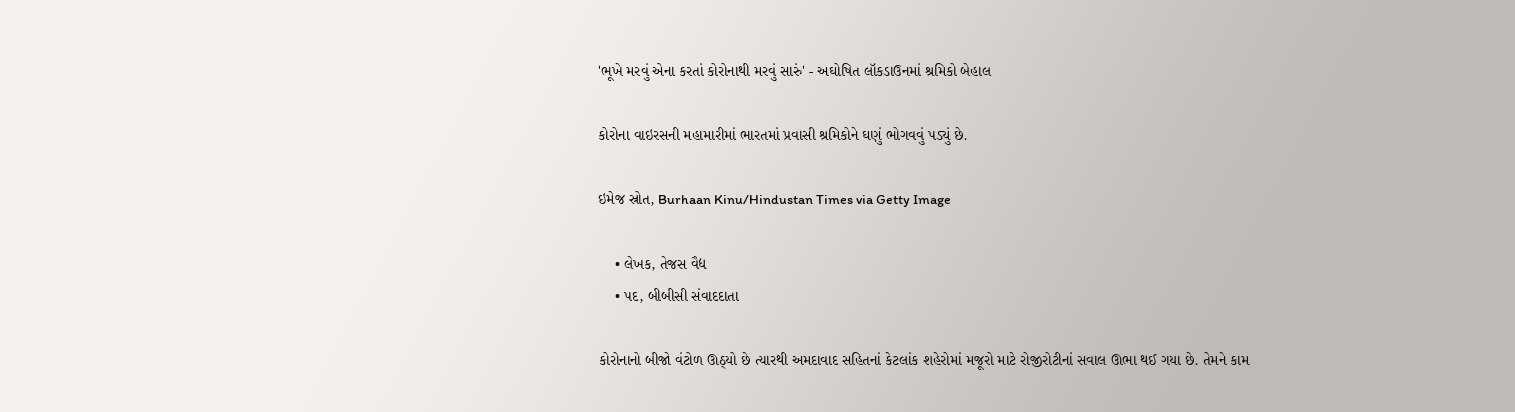'ભૂખે મરવું એના કરતાં કોરોનાથી મરવું સારું' - અઘોષિત લૉકડાઉનમાં શ્રમિકો બેહાલ

કોરોના વાઇરસની મહામારીમાં ભારતમાં પ્રવાસી શ્રમિકોને ઘણું ભોગવવું પડ્યું છે.

ઇમેજ સ્રોત, Burhaan Kinu/Hindustan Times via Getty Image

    • લેખક, તેજસ વૈદ્ય
    • પદ, બીબીસી સંવાદદાતા

કોરોનાનો બીજો વંટોળ ઊઠ્યો છે ત્યારથી અમદાવાદ સહિતનાં કેટલાંક શહેરોમાં મજૂરો માટે રોજીરોટીનાં સવાલ ઊભા થઈ ગયા છે. તેમને કામ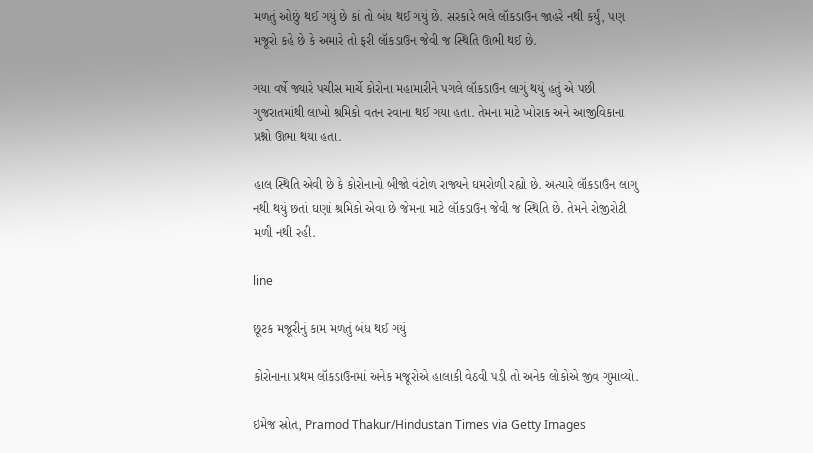મળતું ઓછું થઈ ગયું છે કાં તો બંધ થઈ ગયું છે. સરકારે ભલે લૉકડાઉન જાહરે નથી કર્યું, પણ મજૂરો કહે છે કે અમારે તો ફરી લૉકડાઉન જેવી જ સ્થિતિ ઊભી થઈ છે.

ગયા વર્ષે જ્યારે પચીસ માર્ચે કોરોના મહામારીને પગલે લૉકડાઉન લાગું થયું હતું એ પછી ગુજરાતમાંથી લાખો શ્રમિકો વતન રવાના થઈ ગયા હતા. તેમના માટે ખોરાક અને આજીવિકાના પ્રશ્નો ઊભા થયા હતા.

હાલ સ્થિતિ એવી છે કે કોરોનાનો બીજો વંટોળ રાજ્યને ઘમરોળી રહ્યો છે. અત્યારે લૉકડાઉન લાગુ નથી થયું છતાં ઘણાં શ્રમિકો એવા છે જેમના માટે લૉકડાઉન જેવી જ સ્થિતિ છે. તેમને રોજીરોટી મળી નથી રહી.

line

છૂટક મજૂરીનું કામ મળતું બંધ થઈ ગયું

કોરોનાના પ્રથમ લૉકડાઉનમાં અનેક મજૂરોએ હાલાકી વેઠવી પડી તો અનેક લોકોએ જીવ ગુમાવ્યો.

ઇમેજ સ્રોત, Pramod Thakur/Hindustan Times via Getty Images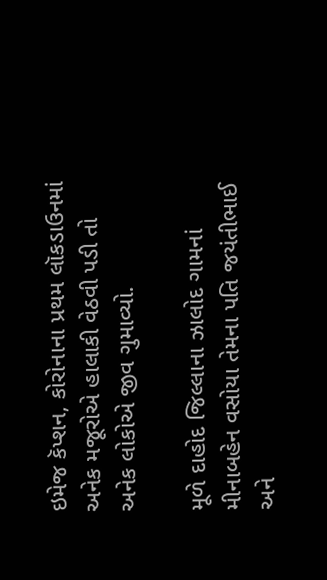ઇમેજ કૅપ્શન, કોરોનાના પ્રથમ લૉકડાઉનમાં અનેક મજૂરોએ હાલાકી વેઠવી પડી તો અનેક લોકોએ જીવ ગુમાવ્યો.

મૂળે દાહોદ જિલ્લાના ઝાલોદ ગામનાં મીનાબહેન વસોયા તેમના પતિ જયંતીભાઈ અને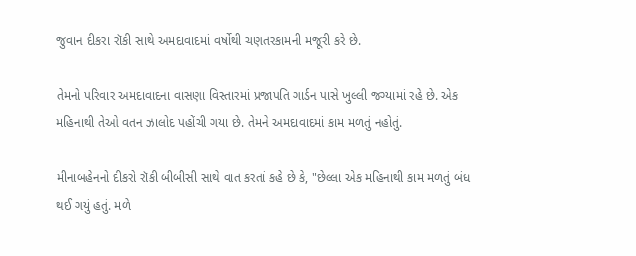જુવાન દીકરા રૉકી સાથે અમદાવાદમાં વર્ષોથી ચણતરકામની મજૂરી કરે છે.

તેમનો પરિવાર અમદાવાદના વાસણા વિસ્તારમાં પ્રજાપતિ ગાર્ડન પાસે ખુલ્લી જગ્યામાં રહે છે. એક મહિનાથી તેઓ વતન ઝાલોદ પહોંચી ગયા છે. તેમને અમદાવાદમાં કામ મળતું નહોતું.

મીનાબહેનનો દીકરો રૉકી બીબીસી સાથે વાત કરતાં કહે છે કે, "છેલ્લા એક મહિનાથી કામ મળતું બંધ થઈ ગયું હતું. મળે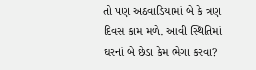તો પણ અઠવાડિયામાં બે કે ત્રણ દિવસ કામ મળે. આવી સ્થિતિમાં ઘરનાં બે છેડા કેમ ભેગા કરવા?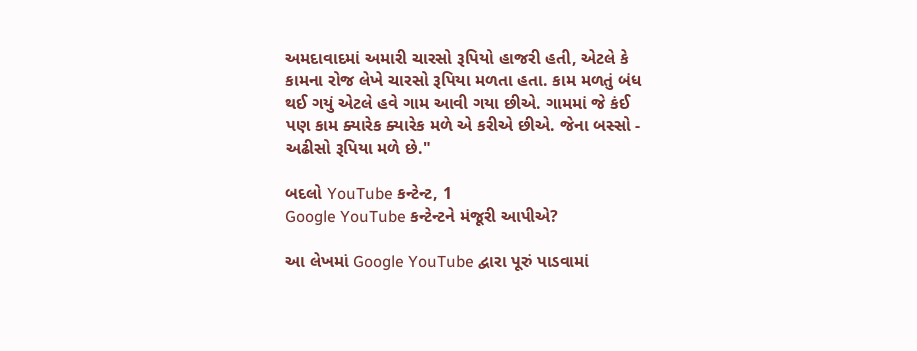અમદાવાદમાં અમારી ચારસો રૂપિયો હાજરી હતી, એટલે કે કામના રોજ લેખે ચારસો રૂપિયા મળતા હતા. કામ મળતું બંધ થઈ ગયું એટલે હવે ગામ આવી ગયા છીએ. ગામમાં જે કંઈ પણ કામ ક્યારેક ક્યારેક મળે એ કરીએ છીએ. જેના બસ્સો - અઢીસો રૂપિયા મળે છે."

બદલો YouTube કન્ટેન્ટ, 1
Google YouTube કન્ટેન્ટને મંજૂરી આપીએ?

આ લેખમાં Google YouTube દ્વારા પૂરું પાડવામાં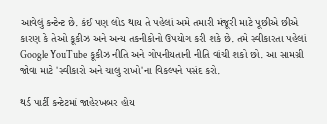આવેલું કન્ટેન્ટ છે. કંઈ પણ લોડ થાય તે પહેલાં અમે તમારી મંજૂરી માટે પૂછીએ છીએ કારણ કે તેઓ કૂકીઝ અને અન્ય તકનીકોનો ઉપયોગ કરી શકે છે. તમે સ્વીકારતા પહેલાં Google YouTube કૂકીઝ નીતિ અને ગોપનીયતાની નીતિ વાંચી શકો છો. આ સામગ્રી જોવા માટે 'સ્વીકારો અને ચાલુ રાખો'ના વિકલ્પને પસંદ કરો.

થર્ડ પાર્ટી કન્ટેટમાં જાહેરખબર હોય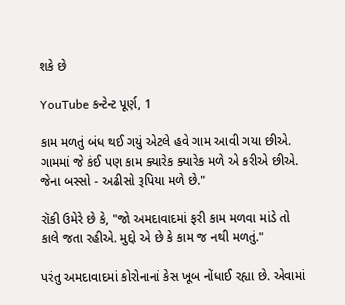શકે છે

YouTube કન્ટેન્ટ પૂર્ણ, 1

કામ મળતું બંધ થઈ ગયું એટલે હવે ગામ આવી ગયા છીએ. ગામમાં જે કંઈ પણ કામ ક્યારેક ક્યારેક મળે એ કરીએ છીએ. જેના બસ્સો - અઢીસો રૂપિયા મળે છે."

રૉકી ઉમેરે છે કે, "જો અમદાવાદમાં ફરી કામ મળવા માંડે તો કાલે જતા રહીએ. મુદ્દો એ છે કે કામ જ નથી મળતું."

પરંતુ અમદાવાદમાં કોરોનાનાં કેસ ખૂબ નોંધાઈ રહ્યા છે. એવામાં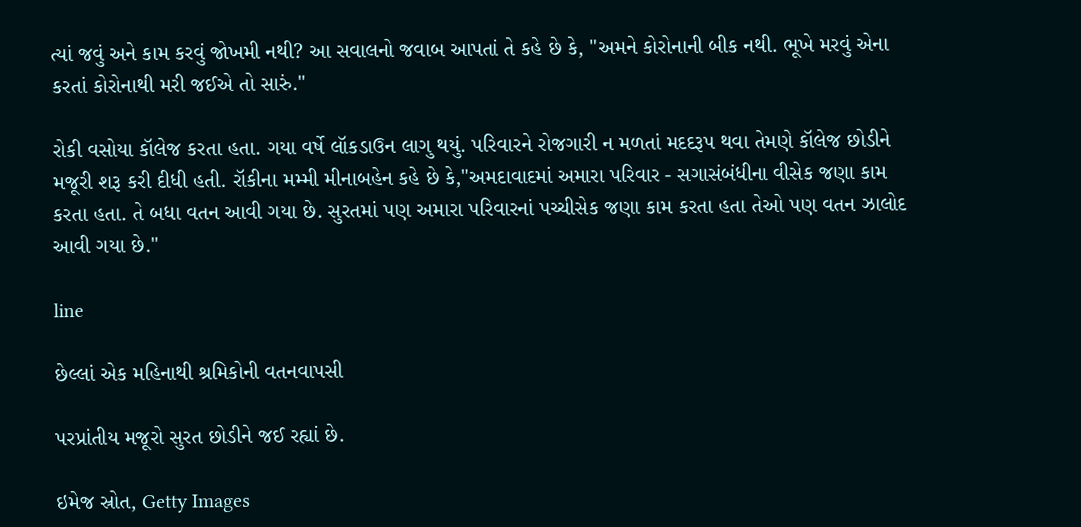ત્યાં જવું અને કામ કરવું જોખમી નથી? આ સવાલનો જવાબ આપતાં તે કહે છે કે, "અમને કોરોનાની બીક નથી. ભૂખે મરવું એના કરતાં કોરોનાથી મરી જઈએ તો સારું."

રોકી વસોયા કૉલેજ કરતા હતા. ગયા વર્ષે લૉકડાઉન લાગુ થયું. પરિવારને રોજગારી ન મળતાં મદદરૂપ થવા તેમણે કૉલેજ છોડીને મજૂરી શરૂ કરી દીધી હતી. રૉકીના મમ્મી મીનાબહેન કહે છે કે,"અમદાવાદમાં અમારા પરિવાર - સગાસંબંધીના વીસેક જણા કામ કરતા હતા. તે બધા વતન આવી ગયા છે. સુરતમાં પણ અમારા પરિવારનાં પચ્ચીસેક જણા કામ કરતા હતા તેઓ પણ વતન ઝાલોદ આવી ગયા છે."

line

છેલ્લાં એક મહિનાથી શ્રમિકોની વતનવાપસી

પરપ્રાંતીય મજૂરો સુરત છોડીને જઈ રહ્યાં છે.

ઇમેજ સ્રોત, Getty Images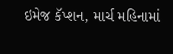ઇમેજ કૅપ્શન, માર્ચ મહિનામાં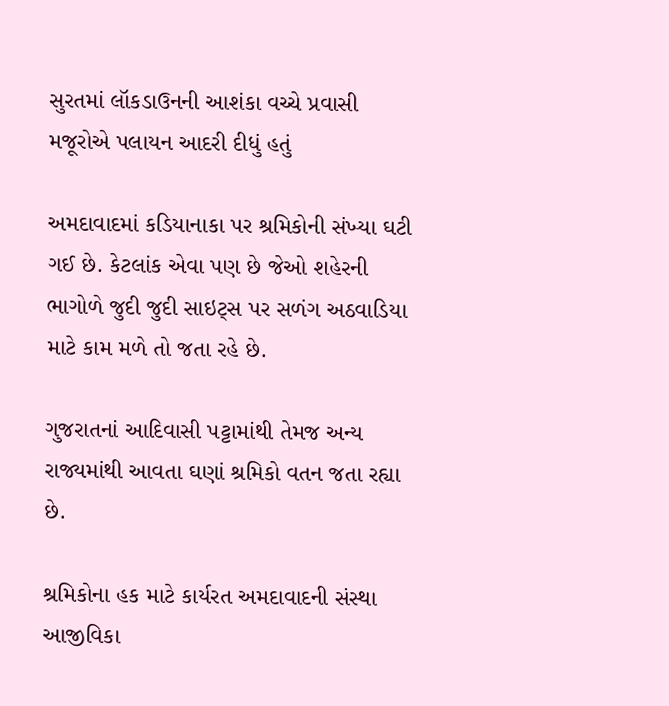સુરતમાં લૉકડાઉનની આશંકા વચ્ચે પ્રવાસી મજૂરોએ પલાયન આદરી દીધું હતું

અમદાવાદમાં કડિયાનાકા પર શ્રમિકોની સંખ્યા ઘટી ગઈ છે. કેટલાંક એવા પણ છે જેઓ શહેરની ભાગોળે જુદી જુદી સાઇટ્સ પર સળંગ અઠવાડિયા માટે કામ મળે તો જતા રહે છે.

ગુજરાતનાં આદિવાસી પટ્ટામાંથી તેમજ અન્ય રાજ્યમાંથી આવતા ઘણાં શ્રમિકો વતન જતા રહ્યા છે.

શ્રમિકોના હક માટે કાર્યરત અમદાવાદની સંસ્થા આજીવિકા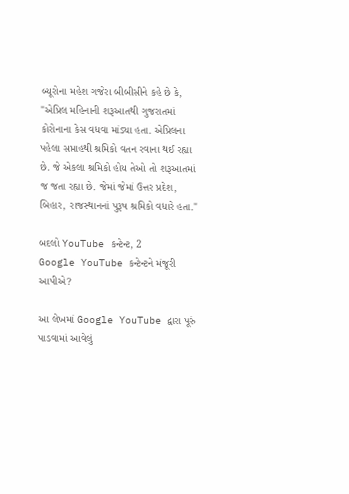બ્યૂરોના મહેશ ગજેરા બીબીસીને કહે છે કે, "એપ્રિલ મહિનાની શરૂઆતથી ગુજરાતમાં કોરોનાના કેસ વધવા માંડ્યા હતા. એપ્રિલના પહેલા સપ્તાહથી શ્રમિકો વતન રવાના થઈ રહ્યા છે. જે એકલા શ્રમિકો હોય તેઓ તો શરૂઆતમાં જ જતા રહ્યા છે. જેમાં જેમાં ઉત્તર પ્રદેશ, બિહાર, રાજસ્થાનનાં પુરૂષ શ્રમિકો વધારે હતા."

બદલો YouTube કન્ટેન્ટ, 2
Google YouTube કન્ટેન્ટને મંજૂરી આપીએ?

આ લેખમાં Google YouTube દ્વારા પૂરું પાડવામાં આવેલું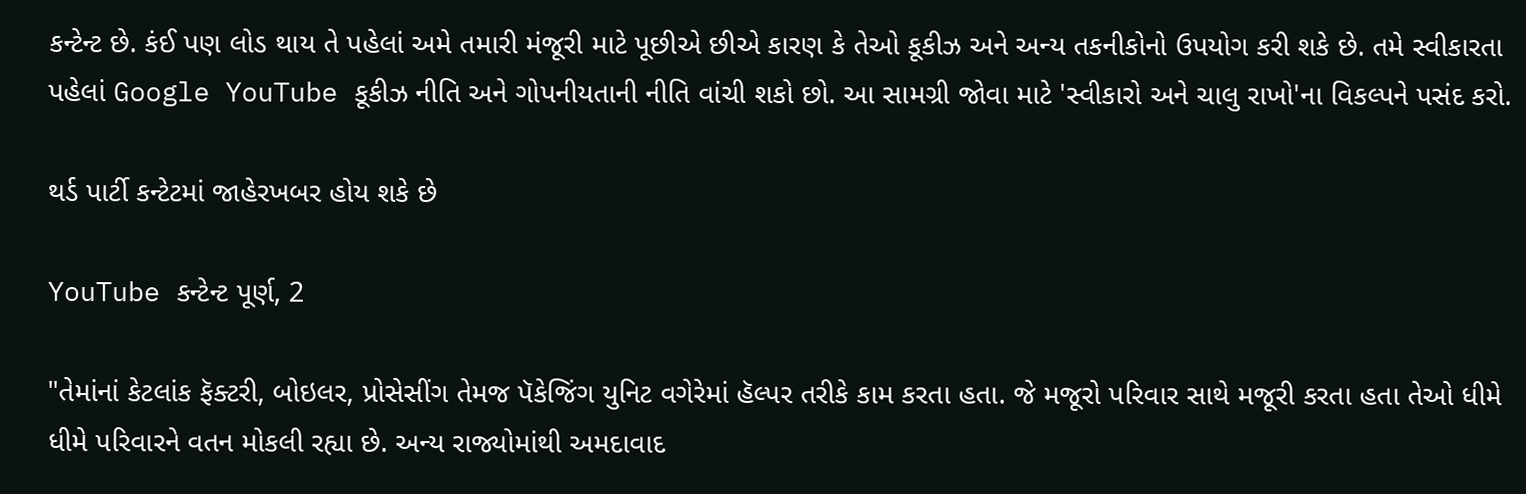કન્ટેન્ટ છે. કંઈ પણ લોડ થાય તે પહેલાં અમે તમારી મંજૂરી માટે પૂછીએ છીએ કારણ કે તેઓ કૂકીઝ અને અન્ય તકનીકોનો ઉપયોગ કરી શકે છે. તમે સ્વીકારતા પહેલાં Google YouTube કૂકીઝ નીતિ અને ગોપનીયતાની નીતિ વાંચી શકો છો. આ સામગ્રી જોવા માટે 'સ્વીકારો અને ચાલુ રાખો'ના વિકલ્પને પસંદ કરો.

થર્ડ પાર્ટી કન્ટેટમાં જાહેરખબર હોય શકે છે

YouTube કન્ટેન્ટ પૂર્ણ, 2

"તેમાંનાં કેટલાંક ફૅક્ટરી, બોઇલર, પ્રોસેસીંગ તેમજ પૅકેજિંગ યુનિટ વગેરેમાં હૅલ્પર તરીકે કામ કરતા હતા. જે મજૂરો પરિવાર સાથે મજૂરી કરતા હતા તેઓ ધીમે ધીમે પરિવારને વતન મોકલી રહ્યા છે. અન્ય રાજ્યોમાંથી અમદાવાદ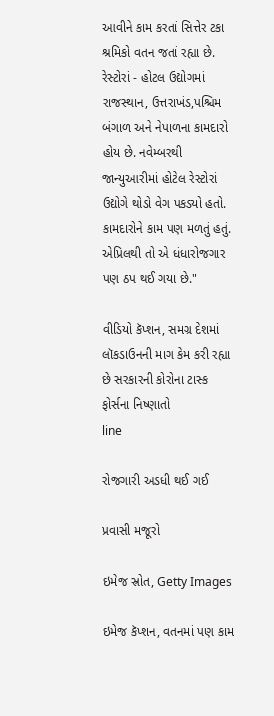આવીને કામ કરતાં સિત્તેર ટકા શ્રમિકો વતન જતાં રહ્યા છે. રેસ્ટોરાં - હોટલ ઉદ્યોગમાં રાજસ્થાન, ઉત્તરાખંડ,પશ્ચિમ બંગાળ અને નેપાળના કામદારો હોય છે. નવેમ્બરથી જાન્યુઆરીમાં હોટેલ રેસ્ટોરાં ઉદ્યોગે થોડો વેગ પકડ્યો હતો. કામદારોને કામ પણ મળતું હતું. એપ્રિલથી તો એ ધંધારોજગાર પણ ઠપ થઈ ગયા છે."

વીડિયો કૅપ્શન, સમગ્ર દેશમાં લૉકડાઉનની માગ કેમ કરી રહ્યા છે સરકારની કોરોના ટાસ્ક ફોર્સના નિષ્ણાતો
line

રોજગારી અડધી થઈ ગઈ

પ્રવાસી મજૂરો

ઇમેજ સ્રોત, Getty Images

ઇમેજ કૅપ્શન, વતનમાં પણ કામ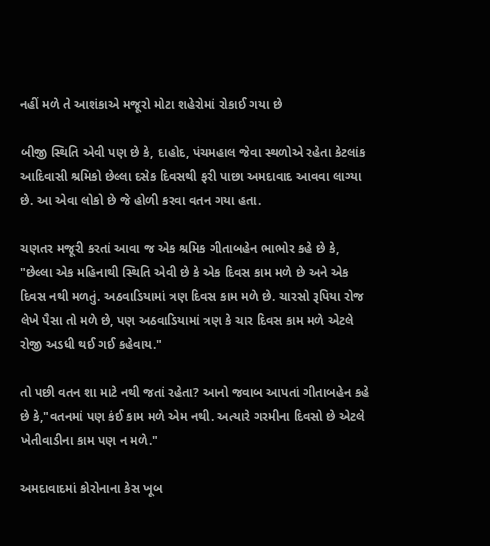નહીં મળે તે આશંકાએ મજૂરો મોટા શહેરોમાં રોકાઈ ગયા છે

બીજી સ્થિતિ એવી પણ છે કે, દાહોદ, પંચમહાલ જેવા સ્થળોએ રહેતા કેટલાંક આદિવાસી શ્રમિકો છેલ્લા દસેક દિવસથી ફરી પાછા અમદાવાદ આવવા લાગ્યા છે. આ એવા લોકો છે જે હોળી કરવા વતન ગયા હતા.

ચણતર મજૂરી કરતાં આવા જ એક શ્રમિક ગીતાબહેન ભાભોર કહે છે કે, "છેલ્લા એક મહિનાથી સ્થિતિ એવી છે કે એક દિવસ કામ મળે છે અને એક દિવસ નથી મળતું. અઠવાડિયામાં ત્રણ દિવસ કામ મળે છે. ચારસો રૂપિયા રોજ લેખે પૈસા તો મળે છે, પણ અઠવાડિયામાં ત્રણ કે ચાર દિવસ કામ મળે એટલે રોજી અડધી થઈ ગઈ કહેવાય."

તો પછી વતન શા માટે નથી જતાં રહેતા? આનો જવાબ આપતાં ગીતાબહેન કહે છે કે,"વતનમાં પણ કંઈ કામ મળે એમ નથી. અત્યારે ગરમીના દિવસો છે એટલે ખેતીવાડીના કામ પણ ન મળે."

અમદાવાદમાં કોરોનાના કેસ ખૂબ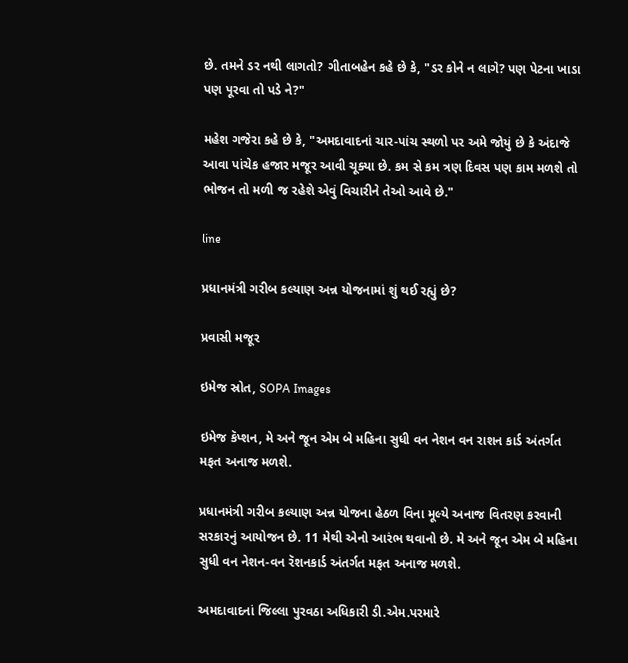છે. તમને ડર નથી લાગતો? ગીતાબહેન કહે છે કે, "ડર કોને ન લાગે? પણ પેટના ખાડા પણ પૂરવા તો પડે ને?"

મહેશ ગજેરા કહે છે કે, "અમદાવાદનાં ચાર-પાંચ સ્થળો પર અમે જોયું છે કે અંદાજે આવા પાંચેક હજાર મજૂર આવી ચૂક્યા છે. કમ સે કમ ત્રણ દિવસ પણ કામ મળશે તો ભોજન તો મળી જ રહેશે એવું વિચારીને તેઓ આવે છે."

line

પ્રધાનમંત્રી ગરીબ કલ્યાણ અન્ન યોજનામાં શું થઈ રહ્યું છે?

પ્રવાસી મજૂર

ઇમેજ સ્રોત, SOPA Images

ઇમેજ કૅપ્શન, મે અને જૂન એમ બે મહિના સુધી વન નેશન વન રાશન કાર્ડ અંતર્ગત મફત અનાજ મળશે.

પ્રધાનમંત્રી ગરીબ કલ્યાણ અન્ન યોજના હેઠળ વિના મૂલ્યે અનાજ વિતરણ કરવાની સરકારનું આયોજન છે. 11 મેથી એનો આરંભ થવાનો છે. મે અને જૂન એમ બે મહિના સુધી વન નેશન-વન રૅશનકાર્ડ અંતર્ગત મફત અનાજ મળશે.

અમદાવાદનાં જિલ્લા પુરવઠા અધિકારી ડી.એમ.પરમારે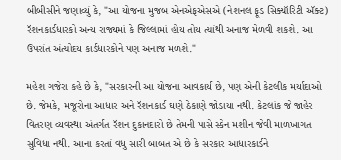બીબીસીને જણાવ્યું કે, "આ યોજના મુજબ એનએફએસએ (નેશનલ ફૂડ સિક્યૉરિટી ઍક્ટ) રૅશનકાર્ડધારકો અન્ય રાજ્યમાં કે જિલ્લામાં હોય તોય ત્યાંથી અનાજ મેળવી શકશે. આ ઉપરાંત અંત્યોદય કાર્ડધારકોને પણ અનાજ મળશે."

મહેશ ગજેરા કહે છે કે, "સરકારની આ યોજના આવકાર્ય છે, પણ એની કેટલીક મર્યાદાઓ છે. જેમકે, મજૂરોના આધાર અને રૅશનકાર્ડ ઘણે ઠેકાણે જોડાયા નથી. કેટલાંક જે જાહેર વિતરણ વ્યવસ્થા અંતર્ગત રૅશન દુકાનદારો છે તેમની પાસે સ્કેન મશીન જેવી માળખાગત સુવિધા નથી. આના કરતાં વધુ સારી બાબત એ છે કે સરકાર આધારકાર્ડને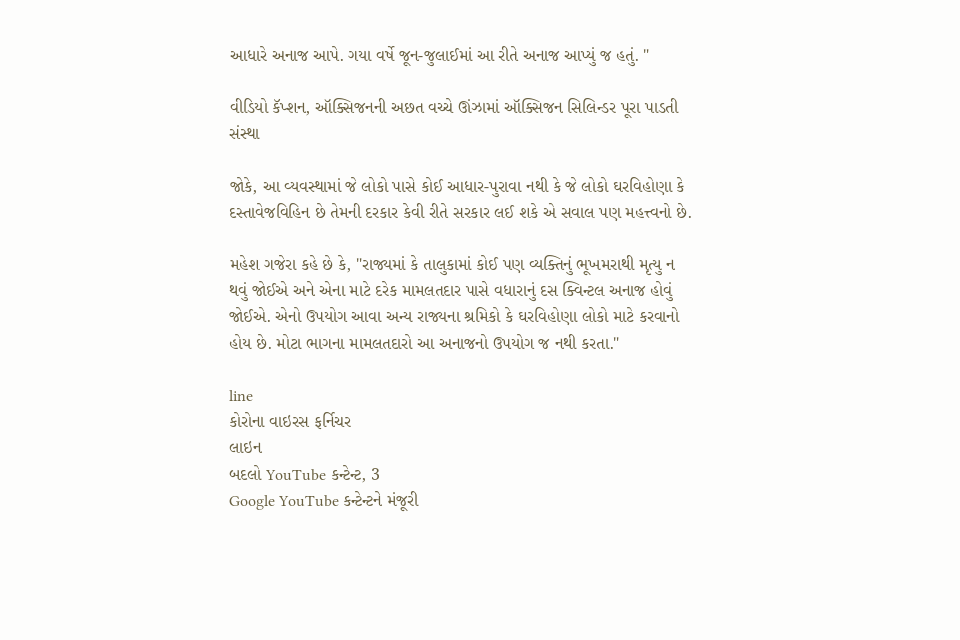આધારે અનાજ આપે. ગયા વર્ષે જૂન-જુલાઈમાં આ રીતે અનાજ આપ્યું જ હતું. "

વીડિયો કૅપ્શન, ઑક્સિજનની અછત વચ્ચે ઊંઝામાં ઑક્સિજન સિલિન્ડર પૂરા પાડતી સંસ્થા

જોકે, આ વ્યવસ્થામાં જે લોકો પાસે કોઈ આધાર-પુરાવા નથી કે જે લોકો ઘરવિહોણા કે દસ્તાવેજવિહિન છે તેમની દરકાર કેવી રીતે સરકાર લઈ શકે એ સવાલ પણ મહત્ત્વનો છે.

મહેશ ગજેરા કહે છે કે, "રાજ્યમાં કે તાલુકામાં કોઈ પણ વ્યક્તિનું ભૂખમરાથી મૃત્યુ ન થવું જોઈએ અને એના માટે દરેક મામલતદાર પાસે વધારાનું દસ ક્વિન્ટલ અનાજ હોવું જોઈએ. એનો ઉપયોગ આવા અન્ય રાજ્યના શ્રમિકો કે ઘરવિહોણા લોકો માટે કરવાનો હોય છે. મોટા ભાગના મામલતદારો આ અનાજનો ઉપયોગ જ નથી કરતા."

line
કોરોના વાઇરસ ફર્નિચર
લાઇન
બદલો YouTube કન્ટેન્ટ, 3
Google YouTube કન્ટેન્ટને મંજૂરી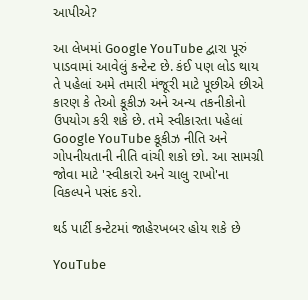આપીએ?

આ લેખમાં Google YouTube દ્વારા પૂરું પાડવામાં આવેલું કન્ટેન્ટ છે. કંઈ પણ લોડ થાય તે પહેલાં અમે તમારી મંજૂરી માટે પૂછીએ છીએ કારણ કે તેઓ કૂકીઝ અને અન્ય તકનીકોનો ઉપયોગ કરી શકે છે. તમે સ્વીકારતા પહેલાં Google YouTube કૂકીઝ નીતિ અને ગોપનીયતાની નીતિ વાંચી શકો છો. આ સામગ્રી જોવા માટે 'સ્વીકારો અને ચાલુ રાખો'ના વિકલ્પને પસંદ કરો.

થર્ડ પાર્ટી કન્ટેટમાં જાહેરખબર હોય શકે છે

YouTube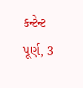કન્ટેન્ટ પૂર્ણ, 3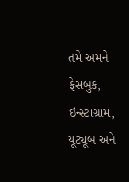તમે અમને ફેસબુક, ઇન્સ્ટાગ્રામ, યૂટ્યૂબ અને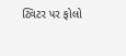ટ્વિટર પર ફોલો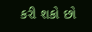કરી શકો છો